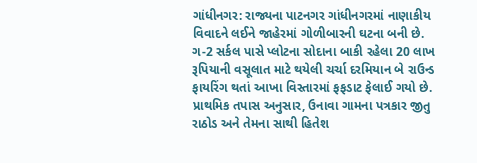ગાંધીનગર: રાજ્યના પાટનગર ગાંધીનગરમાં નાણાકીય વિવાદને લઈને જાહેરમાં ગોળીબારની ઘટના બની છે. ગ-2 સર્કલ પાસે પ્લોટના સોદાના બાકી રહેલા 20 લાખ રૂપિયાની વસૂલાત માટે થયેલી ચર્ચા દરમિયાન બે રાઉન્ડ ફાયરિંગ થતાં આખા વિસ્તારમાં ફફડાટ ફેલાઈ ગયો છે.
પ્રાથમિક તપાસ અનુસાર, ઉનાવા ગામના પત્રકાર જીતુ રાઠોડ અને તેમના સાથી હિતેશ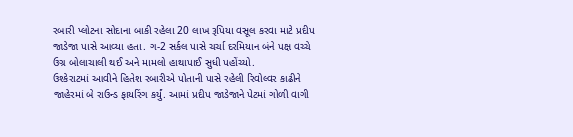રબારી પ્લોટના સોદાના બાકી રહેલા 20 લાખ રૂપિયા વસૂલ કરવા માટે પ્રદીપ જાડેજા પાસે આવ્યા હતા. ગ-2 સર્કલ પાસે ચર્ચા દરમિયાન બંને પક્ષ વચ્ચે ઉગ્ર બોલાચાલી થઈ અને મામલો હાથાપાઈ સુધી પહોંચ્યો.
ઉશ્કેરાટમાં આવીને હિતેશ રબારીએ પોતાની પાસે રહેલી રિવોલ્વર કાઢીને જાહેરમાં બે રાઉન્ડ ફાયરિંગ કર્યું. આમાં પ્રદીપ જાડેજાને પેટમાં ગોળી વાગી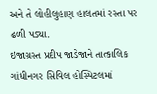અને તે લોહીલુહાણ હાલતમાં રસ્તા પર ઢળી પડ્યા.
ઇજાગ્રસ્ત પ્રદીપ જાડેજાને તાત્કાલિક ગાંધીનગર સિવિલ હોસ્પિટલમાં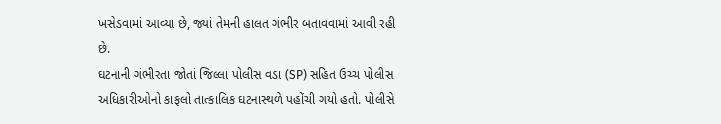ખસેડવામાં આવ્યા છે, જ્યાં તેમની હાલત ગંભીર બતાવવામાં આવી રહી છે.
ઘટનાની ગંભીરતા જોતાં જિલ્લા પોલીસ વડા (SP) સહિત ઉચ્ચ પોલીસ અધિકારીઓનો કાફલો તાત્કાલિક ઘટનાસ્થળે પહોંચી ગયો હતો. પોલીસે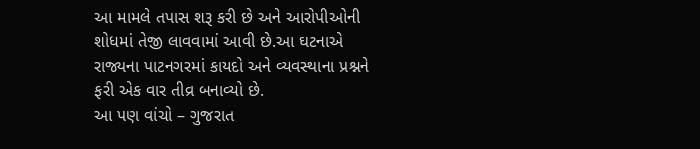આ મામલે તપાસ શરૂ કરી છે અને આરોપીઓની શોધમાં તેજી લાવવામાં આવી છે.આ ઘટનાએ રાજ્યના પાટનગરમાં કાયદો અને વ્યવસ્થાના પ્રશ્નને ફરી એક વાર તીવ્ર બનાવ્યો છે.
આ પણ વાંચો – ગુજરાત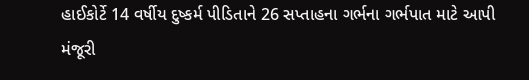હાઈકોર્ટે 14 વર્ષીય દુષ્કર્મ પીડિતાને 26 સપ્તાહના ગર્ભના ગર્ભપાત માટે આપી મંજૂરી